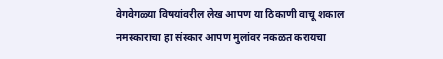वेगवेगळ्या विषयांवरील लेख आपण या ठिकाणी वाचू शकाल
नमस्काराचा हा संस्कार आपण मुलांवर नकळत करायचा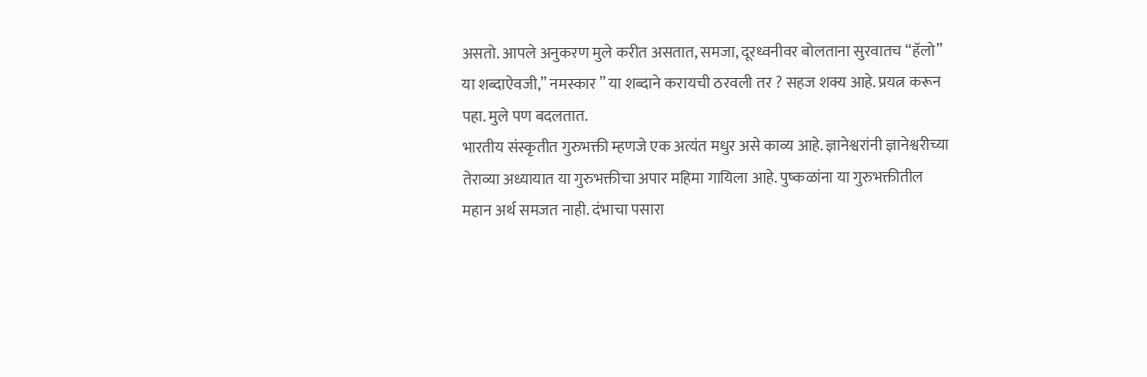असतो. आपले अनुकरण मुले करीत असतात, समजा, दूरध्वनीवर बोलताना सुरवातच “हॅलो” या शब्दाऐवजी,” नमस्कार ” या शब्दाने करायची ठरवली तर ? सहज शक्य आहे. प्रयत्न करून पहा. मुले पण बदलतात.
भारतीय संस्कृतीत गुरुभक्ती म्हणजे एक अत्यंत मधुर असे काव्य आहे. ज्ञानेश्वरांनी ज्ञानेश्वरीच्या तेराव्या अध्यायात या गुरुभक्तीचा अपार महिमा गायिला आहे. पुष्कळांना या गुरुभक्तीतील महान अर्थ समजत नाही. दंभाचा पसारा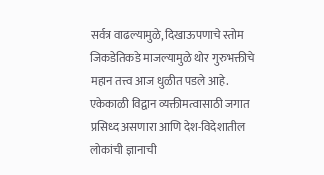सर्वत्र वाढल्यामुळे, दिखाऊपणाचे स्तोम जिकडेतिकडे माजल्यामुळे थोर गुरुभक्तीचे महान तत्त्व आज धुळीत पडले आहे.
एकेकाळी विद्वान व्यक्तीमत्वासाठी जगात प्रसिध्द असणारा आणि देश-विदेशातील लोकांची ज्ञानाची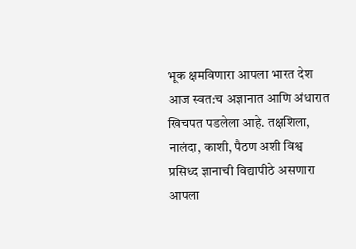भूक क्षमविणारा आपला भारत देश आज स्वत:च अज्ञानात आणि अंधारात खिचपत पडलेला आहे. तक्षशिला, नालंदा, काशी, पैठण अशी विश्व प्रसिध्द ज्ञानाची विद्यापीठे असणारा आपला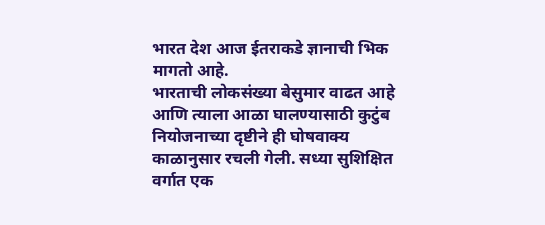भारत देश आज ईतराकडे ज्ञानाची भिक मागतो आहे.
भारताची लोकसंख्या बेसुमार वाढत आहे आणि त्याला आळा घालण्यासाठी कुटुंब नियोजनाच्या दृष्टीने ही घोषवाक्य काळानुसार रचली गेली. सध्या सुशिक्षित वर्गात एक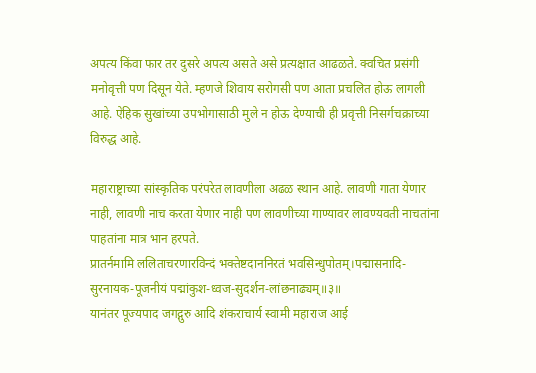अपत्य किंवा फार तर दुसरे अपत्य असते असे प्रत्यक्षात आढळते. क्वचित प्रसंगी मनोवृत्ती पण दिसून येते. म्हणजे शिवाय सरोगसी पण आता प्रचलित होऊ लागली आहे. ऐहिक सुखांच्या उपभोगासाठी मुले न होऊ देण्याची ही प्रवृत्ती निसर्गचक्राच्या विरुद्ध आहे.

महाराष्ट्राच्या सांस्कृतिक परंपरेत लावणीला अढळ स्थान आहे. लावणी गाता येणार नाही, लावणी नाच करता येणार नाही पण लावणीच्या गाण्यावर लावण्यवती नाचतांना पाहतांना मात्र भान हरपते.
प्रातर्नमामि ललिताचरणारविन्दं भक्तेष्टदाननिरतं भवसिन्धुपोतम्।पद्मासनादि-सुरनायक-पूजनीयं पद्मांकुश-ध्वज-सुदर्शन-लांछनाढ्यम्॥३॥
यानंतर पूज्यपाद जगद्गुरु आदि शंकराचार्य स्वामी महाराज आई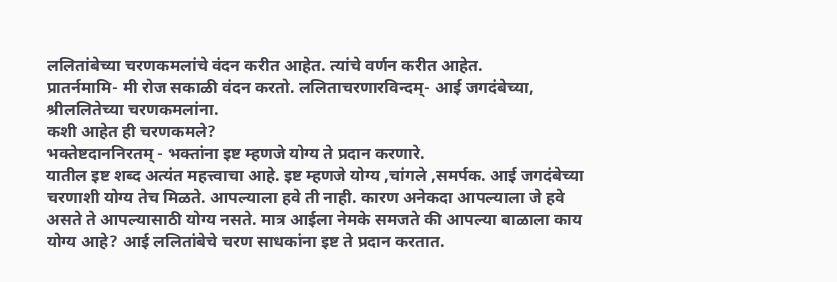ललितांबेच्या चरणकमलांचे वंदन करीत आहेत. त्यांचे वर्णन करीत आहेत.
प्रातर्नमामि- मी रोज सकाळी वंदन करतो. ललिताचरणारविन्दम्- आई जगदंबेच्या, श्रीललितेच्या चरणकमलांना.
कशी आहेत ही चरणकमले?
भक्तेष्टदाननिरतम् - भक्तांना इष्ट म्हणजे योग्य ते प्रदान करणारे.
यातील इष्ट शब्द अत्यंत महत्त्वाचा आहे. इष्ट म्हणजे योग्य ,चांगले ,समर्पक. आई जगदंबेच्या चरणाशी योग्य तेच मिळते. आपल्याला हवे ती नाही. कारण अनेकदा आपल्याला जे हवे असते ते आपल्यासाठी योग्य नसते. मात्र आईला नेमके समजते की आपल्या बाळाला काय योग्य आहे? आई ललितांबेचे चरण साधकांना इष्ट ते प्रदान करतात.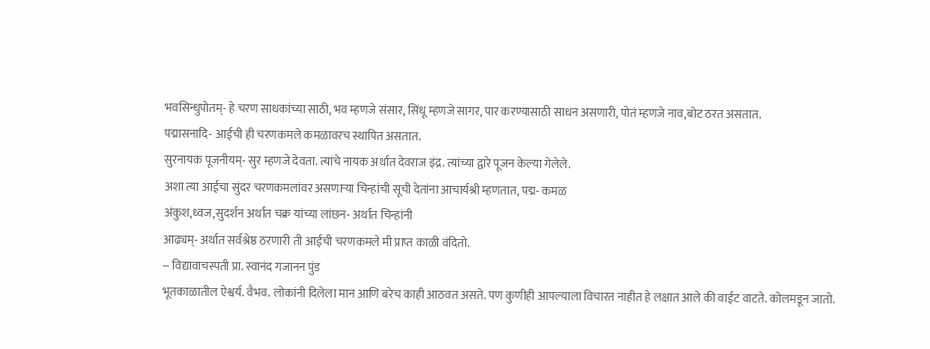भवसिन्धुपोतम्- हे चरण साधकांच्या साठी, भव म्हणजे संसार, सिंधू म्हणजे सागर, पार करण्यासाठी साधन असणारी, पोतं म्हणजे नाव,बोट ठरत असतात.
पद्मासनादि- आईची ही चरणकमले कमळावरच स्थापित असतात.
सुरनायक पूजनीयम्- सुर म्हणजे देवता. त्यांचे नायक अर्थात देवराज इंद्र. त्यांच्या द्वारे पूजन केल्या गेलेले.
अशा त्या आईचा सुंदर चरणकमलांवर असणाऱ्या चिन्हांची सूची देतांना आचार्यश्री म्हणतात, पद्म- कमळ
अंकुश,ध्वज,सुदर्शन अर्थात चक्र यांच्या लांछन- अर्थात चिन्हांनी
आढ्यम्- अर्थात सर्वश्रेष्ठ ठरणारी ती आईची चरणकमले मी प्राप्त काळी वंदितो.
-- विद्यावाचस्पती प्रा. स्वानंद गजानन पुंड
भूतकाळातील ऐश्वर्य. वैभव. लोकांनी दिलेला मान आणि बरेच काही आठवत असते. पण कुणीही आपल्याला विचारत नाहीत हे लक्षात आले की वाईट वाटते. कोलमडून जातो.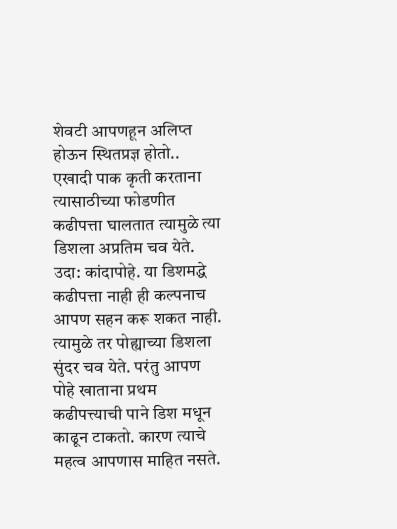शेवटी आपणहून अलिप्त होऊन स्थितप्रज्ञ होतो..
एखादी पाक कृती करताना त्यासाठीच्या फोडणीत कढीपत्ता घालतात त्यामुळे त्या डिशला अप्रतिम चव येते. उदा: कांदापोहे. या डिशमद्धे कढीपत्ता नाही ही कल्पनाच आपण सहन करू शकत नाही. त्यामुळे तर पोह्याच्या डिशला सुंदर चव येते. परंतु आपण पोहे खाताना प्रथम कढीपत्त्याची पाने डिश मधून काढून टाकतो. कारण त्याचे महत्व आपणास माहित नसते.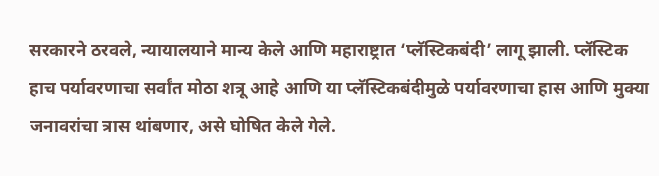सरकारने ठरवले, न्यायालयाने मान्य केले आणि महाराष्ट्रात ‘प्लॅस्टिकबंदी’ लागू झाली. प्लॅस्टिक हाच पर्यावरणाचा सर्वांत मोठा शत्रू आहे आणि या प्लॅस्टिकबंदीमुळे पर्यावरणाचा हास आणि मुक्या जनावरांचा त्रास थांबणार, असे घोषित केले गेले.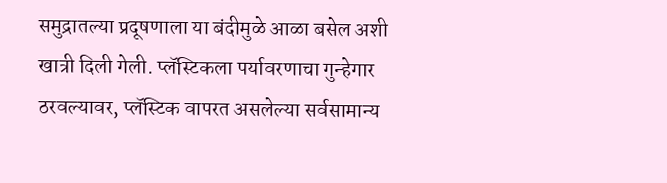समुद्रातल्या प्रदूषणाला या बंदीमुळे आळा बसेल अशी खात्री दिली गेली. प्लॅस्टिकला पर्यावरणाचा गुन्हेगार ठरवल्यावर, प्लॅस्टिक वापरत असलेल्या सर्वसामान्य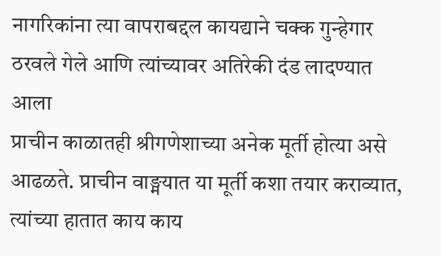नागरिकांना त्या वापराबद्दल कायद्याने चक्क गुन्हेगार ठरवले गेले आणि त्यांच्यावर अतिरेकी दंड लादण्यात आला
प्राचीन काळातही श्रीगणेशाच्या अनेक मूर्ती होत्या असे आढळते. प्राचीन वाङ्मयात या मूर्ती कशा तयार कराव्यात, त्यांच्या हातात काय काय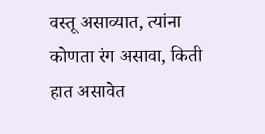वस्तू असाव्यात, त्यांना कोणता रंग असावा, किती हात असावेत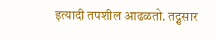इत्यादी तपशील आढळतो. तद्नुसार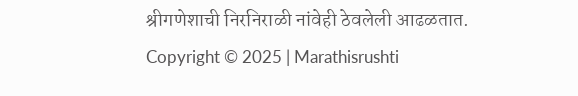श्रीगणेशाची निरनिराळी नांवेही ठेवलेली आढळतात.
Copyright © 2025 | Marathisrushti